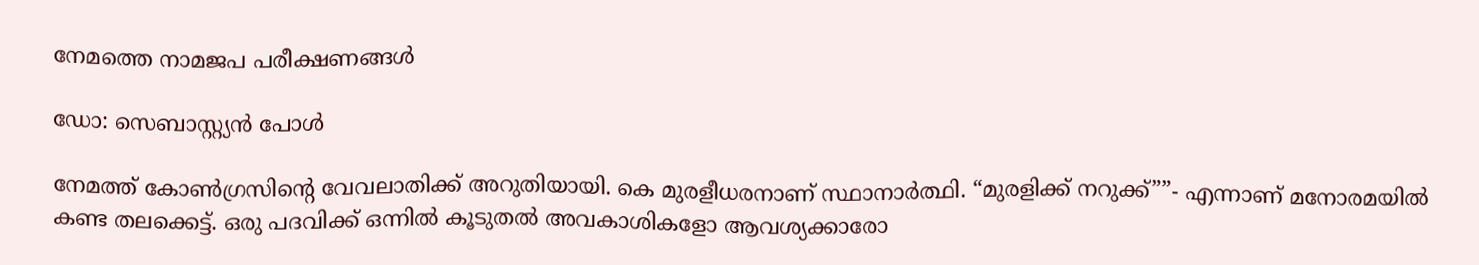നേമത്തെ നാമജപ പരീക്ഷണങ്ങള്‍

ഡോ: സെബാസ്റ്റ്യന്‍ പോള്‍

നേമത്ത് കോണ്‍ഗ്രസിന്റെ വേവലാതിക്ക് അറുതിയായി. കെ മുരളീധരനാണ് സ്ഥാനാര്‍ത്ഥി. “മുരളിക്ക് നറുക്ക്””- എന്നാണ് മനോരമയില്‍ കണ്ട തലക്കെട്ട്. ഒരു പദവിക്ക് ഒന്നില്‍ കൂടുതല്‍ അവകാശികളോ ആവശ്യക്കാരോ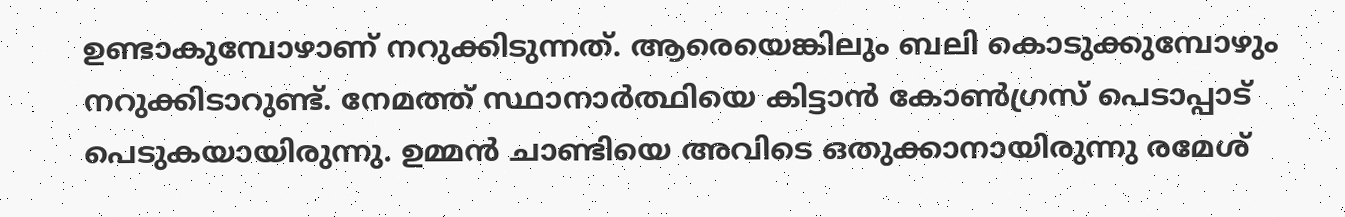ഉണ്ടാകുമ്പോഴാണ് നറുക്കിടുന്നത്. ആരെയെങ്കിലും ബലി കൊടുക്കുമ്പോഴും നറുക്കിടാറുണ്ട്. നേമത്ത് സ്ഥാനാര്‍ത്ഥിയെ കിട്ടാന്‍ കോണ്‍ഗ്രസ് പെടാപ്പാട് പെടുകയായിരുന്നു. ഉമ്മന്‍ ചാണ്ടിയെ അവിടെ ഒതുക്കാനായിരുന്നു രമേശ്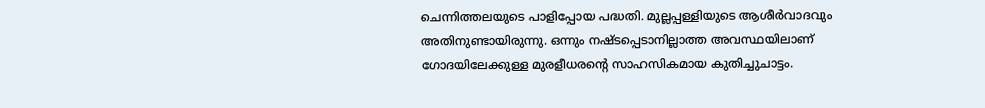ചെന്നിത്തലയുടെ പാളിപ്പോയ പദ്ധതി. മുല്ലപ്പള്ളിയുടെ ആശീര്‍വാദവും അതിനുണ്ടായിരുന്നു. ഒന്നും നഷ്ടപ്പെടാനില്ലാത്ത അവസ്ഥയിലാണ് ഗോദയിലേക്കുള്ള മുരളീധരന്റെ സാഹസികമായ കുതിച്ചുചാട്ടം.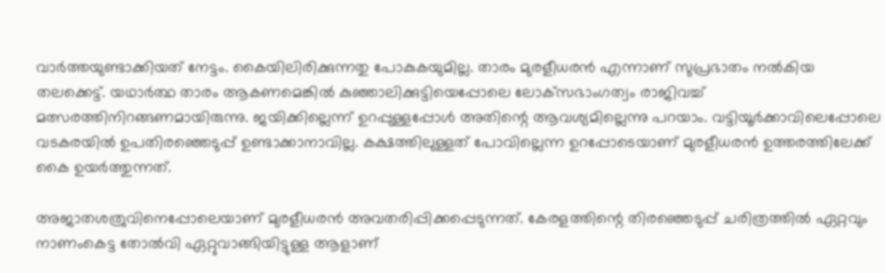വാര്‍ത്തയുണ്ടാക്കിയത് നേട്ടം. കൈയിലിരിക്കുന്നതു പോകുകയുമില്ല. താരം മുരളീധരന്‍ എന്നാണ് സുപ്രഭാതം നല്‍കിയ തലക്കെട്ട്. യഥാര്‍ത്ഥ താരം ആകണമെങ്കില്‍ കുഞ്ഞാലിക്കുട്ടിയെപ്പോലെ ലോക്‌സഭാംഗത്വം രാജിവച്ച് മത്സരത്തിനിറങ്ങണമായിരുന്നു. ജയിക്കില്ലെന്ന് ഉറപ്പുള്ളപ്പോള്‍ അതിന്റെ ആവശ്യമില്ലെന്നു പറയാം. വട്ടിയൂര്‍ക്കാവിലെപ്പോലെ വടകരയില്‍ ഉപതിരഞ്ഞെടുപ്പ് ഉണ്ടാക്കാനാവില്ല. കക്ഷത്തിലുള്ളത് പോവില്ലെന്ന ഉറപ്പോടെയാണ് മുരളീധരന്‍ ഉത്തരത്തിലേക്ക് കൈ ഉയര്‍ത്തുന്നത്.

അജാതശത്രുവിനെപ്പോലെയാണ് മുരളീധരന്‍ അവതരിപ്പിക്കപ്പെടുന്നത്. കേരളത്തിന്റെ തിരഞ്ഞെടുപ്പ് ചരിത്രത്തില്‍ ഏറ്റവും നാണംകെട്ട തോല്‍വി ഏറ്റുവാങ്ങിയിട്ടുള്ള ആളാണ്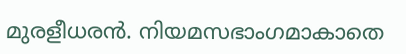മുരളീധരന്‍. നിയമസഭാംഗമാകാതെ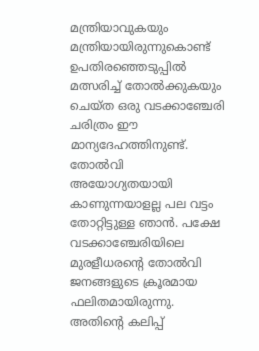മന്ത്രിയാവുകയും മന്ത്രിയായിരുന്നുകൊണ്ട് ഉപതിരഞ്ഞെടുപ്പില്‍ മത്സരിച്ച് തോല്‍ക്കുകയും ചെയ്ത ഒരു വടക്കാഞ്ചേരി ചരിത്രം ഈ മാന്യദേഹത്തിനുണ്ട്. തോല്‍വി അയോഗ്യതയായി കാണുന്നയാളല്ല പല വട്ടം തോറ്റിട്ടുള്ള ഞാന്‍. പക്ഷേ വടക്കാഞ്ചേരിയിലെ മുരളീധരന്റെ തോല്‍വി ജനങ്ങളുടെ ക്രൂരമായ ഫലിതമായിരുന്നു. അതിന്റെ കലിപ്പ്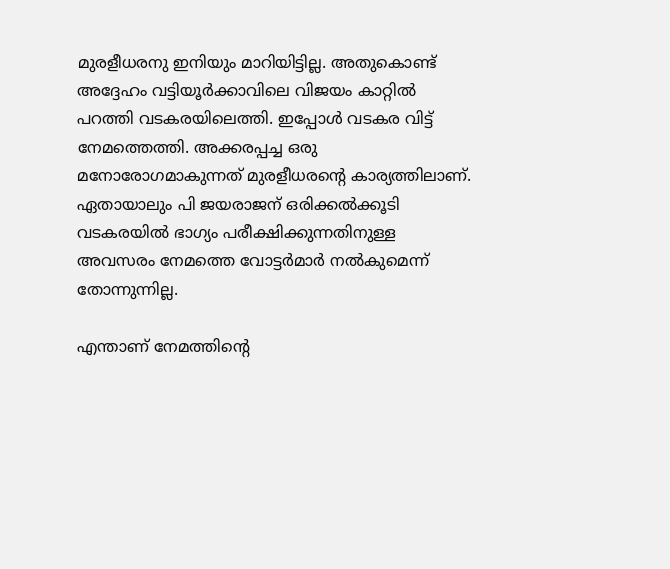മുരളീധരനു ഇനിയും മാറിയിട്ടില്ല. അതുകൊണ്ട് അദ്ദേഹം വട്ടിയൂര്‍ക്കാവിലെ വിജയം കാറ്റില്‍ പറത്തി വടകരയിലെത്തി. ഇപ്പോള്‍ വടകര വിട്ട് നേമത്തെത്തി. അക്കരപ്പച്ച ഒരു മനോരോഗമാകുന്നത് മുരളീധരന്റെ കാര്യത്തിലാണ്. ഏതായാലും പി ജയരാജന് ഒരിക്കല്‍ക്കൂടി വടകരയില്‍ ഭാഗ്യം പരീക്ഷിക്കുന്നതിനുള്ള അവസരം നേമത്തെ വോട്ടര്‍മാര്‍ നല്‍കുമെന്ന് തോന്നുന്നില്ല.

എന്താണ് നേമത്തിന്റെ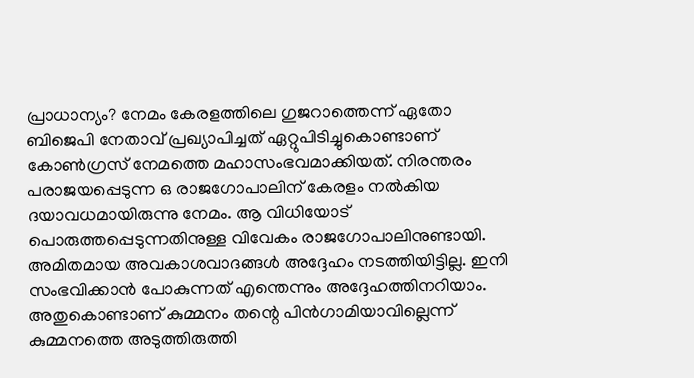പ്രാധാന്യം? നേമം കേരളത്തിലെ ഗുജറാത്തെന്ന് ഏതോ ബിജെപി നേതാവ് പ്രഖ്യാപിച്ചത് ഏറ്റുപിടിച്ചുകൊണ്ടാണ് കോണ്‍ഗ്രസ് നേമത്തെ മഹാസംഭവമാക്കിയത്. നിരന്തരം പരാജയപ്പെടുന്ന ഒ രാജഗോപാലിന് കേരളം നല്‍കിയ ദയാവധമായിരുന്നു നേമം. ആ വിധിയോട് പൊരുത്തപ്പെടുന്നതിനുള്ള വിവേകം രാജഗോപാലിനുണ്ടായി. അമിതമായ അവകാശവാദങ്ങള്‍ അദ്ദേഹം നടത്തിയിട്ടില്ല. ഇനി സംഭവിക്കാന്‍ പോകുന്നത് എന്തെന്നും അദ്ദേഹത്തിനറിയാം. അതുകൊണ്ടാണ് കുമ്മനം തന്റെ പിന്‍ഗാമിയാവില്ലെന്ന് കുമ്മനത്തെ അടുത്തിരുത്തി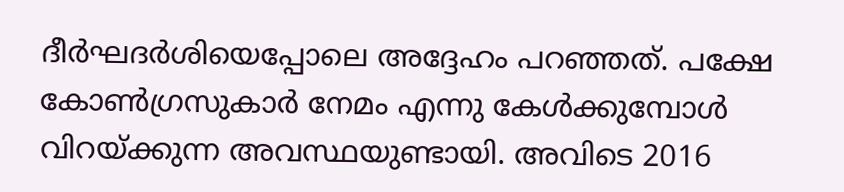ദീര്‍ഘദര്‍ശിയെപ്പോലെ അദ്ദേഹം പറഞ്ഞത്. പക്ഷേ കോണ്‍ഗ്രസുകാര്‍ നേമം എന്നു കേള്‍ക്കുമ്പോള്‍ വിറയ്ക്കുന്ന അവസ്ഥയുണ്ടായി. അവിടെ 2016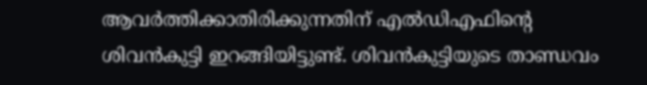ആവര്‍ത്തിക്കാതിരിക്കുന്നതിന് എല്‍ഡിഎഫിന്റെ ശിവന്‍കുട്ടി ഇറങ്ങിയിട്ടുണ്ട്. ശിവന്‍കുട്ടിയുടെ താണ്ഡവം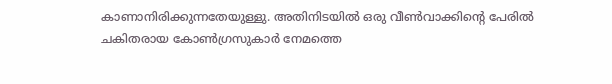കാണാനിരിക്കുന്നതേയുള്ളു. അതിനിടയില്‍ ഒരു വീണ്‍വാക്കിന്റെ പേരില്‍ ചകിതരായ കോണ്‍ഗ്രസുകാര്‍ നേമത്തെ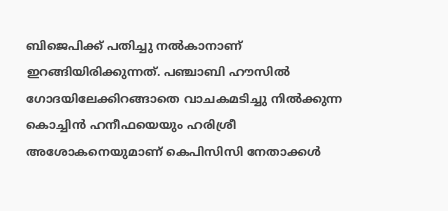ബിജെപിക്ക് പതിച്ചു നല്‍കാനാണ് ഇറങ്ങിയിരിക്കുന്നത്. പഞ്ചാബി ഹൗസില്‍ ഗോദയിലേക്കിറങ്ങാതെ വാചകമടിച്ചു നില്‍ക്കുന്ന കൊച്ചിന്‍ ഹനീഫയെയും ഹരിശ്രീ അശോകനെയുമാണ് കെപിസിസി നേതാക്കള്‍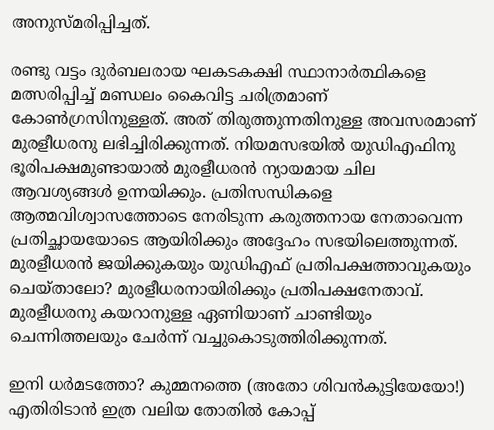അനുസ്മരിപ്പിച്ചത്.

രണ്ടു വട്ടം ദുര്‍ബലരായ ഘകടകക്ഷി സ്ഥാനാര്‍ത്ഥികളെ മത്സരിപ്പിച്ച് മണ്ഡലം കൈവിട്ട ചരിത്രമാണ് കോണ്‍ഗ്രസിനുള്ളത്. അത് തിരുത്തുന്നതിനുള്ള അവസരമാണ് മുരളീധരനു ലഭിച്ചിരിക്കുന്നത്. നിയമസഭയില്‍ യുഡിഎഫിനു ഭൂരിപക്ഷമുണ്ടായാല്‍ മുരളീധരന്‍ ന്യായമായ ചില ആവശ്യങ്ങള്‍ ഉന്നയിക്കും. പ്രതിസന്ധികളെ ആത്മവിശ്വാസത്തോടെ നേരിടുന്ന കരുത്തനായ നേതാവെന്ന പ്രതിച്ഛായയോടെ ആയിരിക്കും അദ്ദേഹം സഭയിലെത്തുന്നത്. മുരളീധരന്‍ ജയിക്കുകയും യുഡിഎഫ് പ്രതിപക്ഷത്താവുകയും ചെയ്താലോ? മുരളീധരനായിരിക്കും പ്രതിപക്ഷനേതാവ്. മുരളീധരനു കയറാനുള്ള ഏണിയാണ് ചാണ്ടിയും ചെന്നിത്തലയും ചേര്‍ന്ന് വച്ചുകൊടുത്തിരിക്കുന്നത്.

ഇനി ധര്‍മടത്തോ? കുമ്മനത്തെ (അതോ ശിവന്‍കുട്ടിയേയോ!) എതിരിടാന്‍ ഇത്ര വലിയ തോതില്‍ കോപ്പ്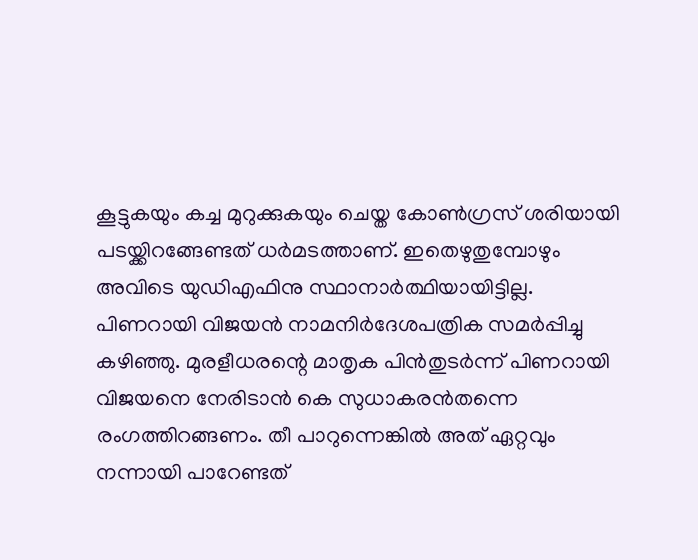കൂട്ടുകയും കച്ച മുറുക്കുകയും ചെയ്ത കോണ്‍ഗ്രസ് ശരിയായി പടയ്ക്കിറങ്ങേണ്ടത് ധര്‍മടത്താണ്. ഇതെഴുതുമ്പോഴും അവിടെ യുഡിഎഫിനു സ്ഥാനാര്‍ത്ഥിയായിട്ടില്ല. പിണറായി വിജയന്‍ നാമനിര്‍ദേശപത്രിക സമര്‍പ്പിച്ചു കഴിഞ്ഞു. മുരളീധരന്റെ മാതൃക പിന്‍തുടര്‍ന്ന് പിണറായി വിജയനെ നേരിടാന്‍ കെ സുധാകരന്‍തന്നെ രംഗത്തിറങ്ങണം. തീ പാറുന്നെങ്കില്‍ അത് ഏറ്റവും നന്നായി പാറേണ്ടത്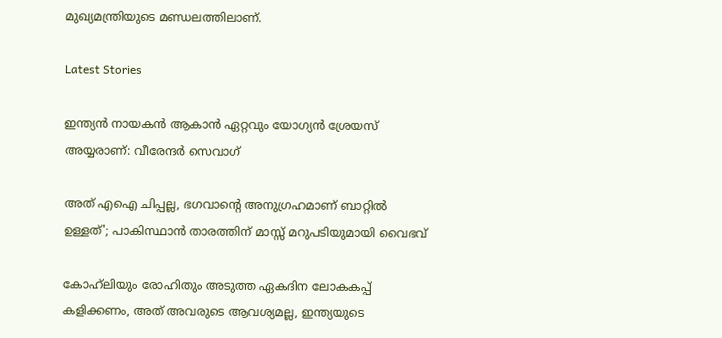മുഖ്യമന്ത്രിയുടെ മണ്ഡലത്തിലാണ്.

Latest Stories

ഇന്ത്യൻ നായകൻ ആകാൻ ഏറ്റവും യോഗ്യൻ ശ്രേയസ് അയ്യരാണ്: വീരേന്ദര്‍ സെവാഗ്

അത് എഐ ചിപ്പല്ല, ഭഗവാന്റെ അനുഗ്രഹമാണ് ബാറ്റിൽ ഉള്ളത്'; പാകിസ്ഥാൻ താരത്തിന് മാസ്സ് മറുപടിയുമായി വൈഭവ്

കോഹ്‌ലിയും രോഹിതും അടുത്ത ഏകദിന ലോകകപ്പ് കളിക്കണം, അത് അവരുടെ ആവശ്യമല്ല, ഇന്ത്യയുടെ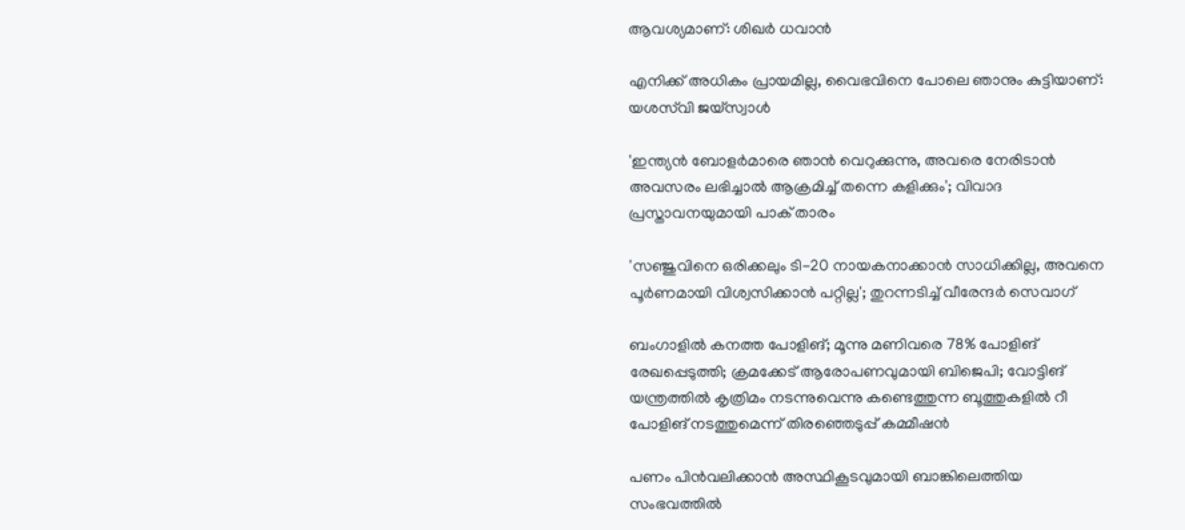ആവശ്യമാണ്: ശിഖർ ധവാൻ

എനിക്ക് അധികം പ്രായമില്ല, വൈഭവിനെ പോലെ ഞാനും കുട്ടിയാണ്: യശസ്‌വി ജയ്‌സ്വാൾ

'ഇന്ത്യൻ ബോളർമാരെ ഞാൻ വെറുക്കുന്നു, അവരെ നേരിടാൻ അവസരം ലഭിച്ചാൽ ആക്രമിച്ച് തന്നെ കളിക്കും'; വിവാദ പ്രസ്താവനയുമായി പാക് താരം

'സഞ്ജുവിനെ ഒരിക്കലും ടി-20 നായകനാക്കാൻ സാധിക്കില്ല, അവനെ പൂർണമായി വിശ്വസിക്കാൻ പറ്റില്ല'; തുറന്നടിച്ച് വീരേന്ദര്‍ സെവാഗ്

ബംഗാളില്‍ കനത്ത പോളിങ്; മൂന്നു മണിവരെ 78% പോളിങ് രേഖപ്പെടുത്തി; ക്രമക്കേട് ആരോപണവുമായി ബിജെപി; വോട്ടിങ് യന്ത്രത്തില്‍ കൃത്രിമം നടന്നുവെന്നു കണ്ടെത്തുന്ന ബൂത്തുകളില്‍ റീ പോളിങ് നടത്തുമെന്ന് തിരഞ്ഞെടുപ്പ് കമ്മീഷന്‍

പണം പിന്‍വലിക്കാന്‍ അസ്ഥികൂടവുമായി ബാങ്കിലെത്തിയ സംഭവത്തില്‍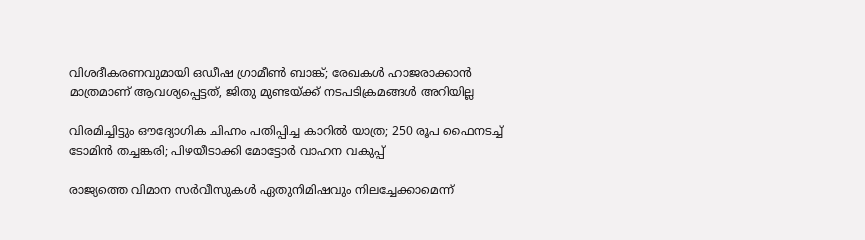വിശദീകരണവുമായി ഒഡീഷ ഗ്രാമീണ്‍ ബാങ്ക്; രേഖകള്‍ ഹാജരാക്കാന്‍ മാത്രമാണ് ആവശ്യപ്പെട്ടത്, ജിതു മുണ്ടയ്ക്ക് നടപടിക്രമങ്ങള്‍ അറിയില്ല

വിരമിച്ചിട്ടും ഔദ്യോഗിക ചിഹ്നം പതിപ്പിച്ച കാറിൽ യാത്ര; 250 രൂപ ഫൈനടച്ച് ടോമിൻ ത‍ച്ചങ്കരി; പിഴയീ‌ടാക്കി മോട്ടോർ വാഹന വകുപ്പ്

രാജ്യത്തെ വിമാന സര്‍വീസുകള്‍ ഏതുനിമിഷവും നിലച്ചേക്കാമെന്ന്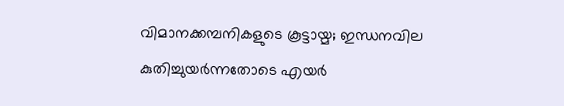വിമാനക്കമ്പനികളുടെ കൂട്ടായ്മ; ഇന്ധനവില കുതിച്ചുയര്‍ന്നതോടെ എയര്‍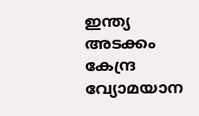ഇന്ത്യ അടക്കം കേന്ദ്ര വ്യോമയാന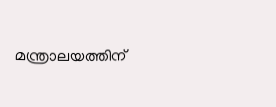മന്ത്രാലയത്തിന്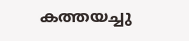കത്തയച്ചു